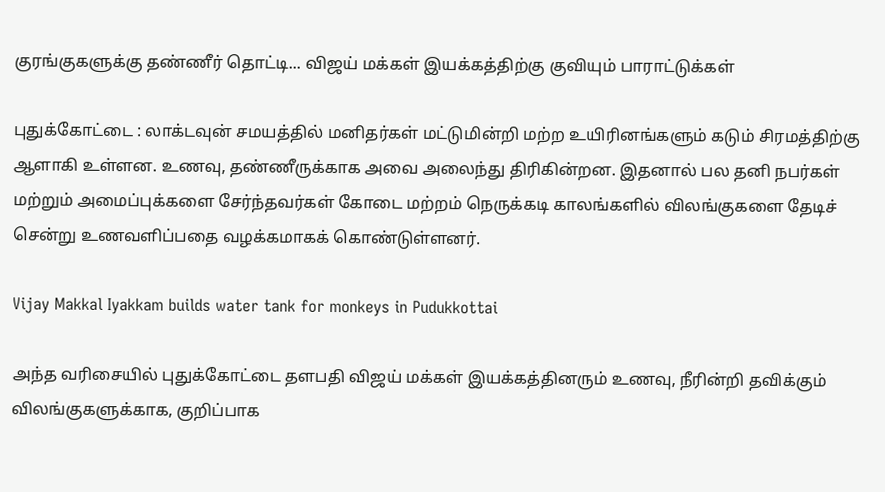குரங்குகளுக்கு தண்ணீர் தொட்டி... விஜய் மக்கள் இயக்கத்திற்கு குவியும் பாராட்டுக்கள்

புதுக்கோட்டை : லாக்டவுன் சமயத்தில் மனிதர்கள் மட்டுமின்றி மற்ற உயிரினங்களும் கடும் சிரமத்திற்கு ஆளாகி உள்ளன. உணவு, தண்ணீருக்காக அவை அலைந்து திரிகின்றன. இதனால் பல தனி நபர்கள் மற்றும் அமைப்புக்களை சேர்ந்தவர்கள் கோடை மற்றம் நெருக்கடி காலங்களில் விலங்குகளை தேடிச் சென்று உணவளிப்பதை வழக்கமாகக் கொண்டுள்ளனர்.

Vijay Makkal Iyakkam builds water tank for monkeys in Pudukkottai

அந்த வரிசையில் புதுக்கோட்டை தளபதி விஜய் மக்கள் இயக்கத்தினரும் உணவு, நீரின்றி தவிக்கும் விலங்குகளுக்காக, குறிப்பாக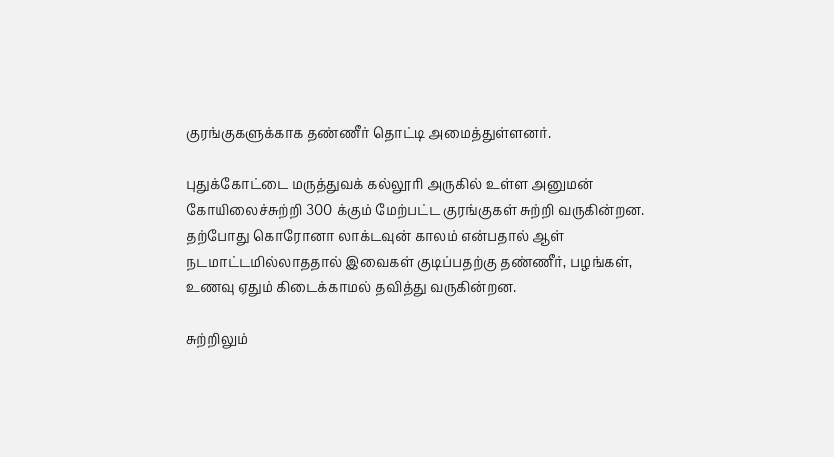குரங்குகளுக்காக தண்ணீர் தொட்டி அமைத்துள்ளனர்.

புதுக்கோட்டை மருத்துவக் கல்லூரி அருகில் உள்ள அனுமன் கோயிலைச்சுற்றி 300 க்கும் மேற்பட்ட குரங்குகள் சுற்றி வருகின்றன. தற்போது கொரோனா லாக்டவுன் காலம் என்பதால் ஆள் நடமாட்டமில்லாததால் இவைகள் குடிப்பதற்கு தண்ணீர், பழங்கள், உணவு ஏதும் கிடைக்காமல் தவித்து வருகின்றன.

சுற்றிலும்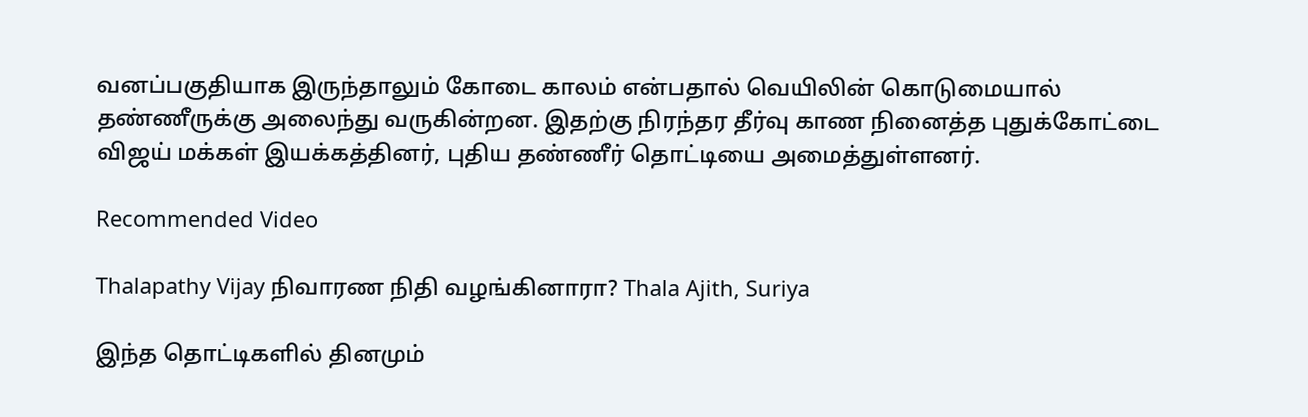வனப்பகுதியாக இருந்தாலும் கோடை காலம் என்பதால் வெயிலின் கொடுமையால் தண்ணீருக்கு அலைந்து வருகின்றன. இதற்கு நிரந்தர தீர்வு காண நினைத்த புதுக்கோட்டை விஜய் மக்கள் இயக்கத்தினர், புதிய தண்ணீர் தொட்டியை அமைத்துள்ளனர்.

Recommended Video

Thalapathy Vijay நிவாரண நிதி வழங்கினாரா? Thala Ajith, Suriya

இந்த தொட்டிகளில் தினமும்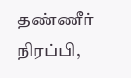தண்ணீர் நிரப்பி,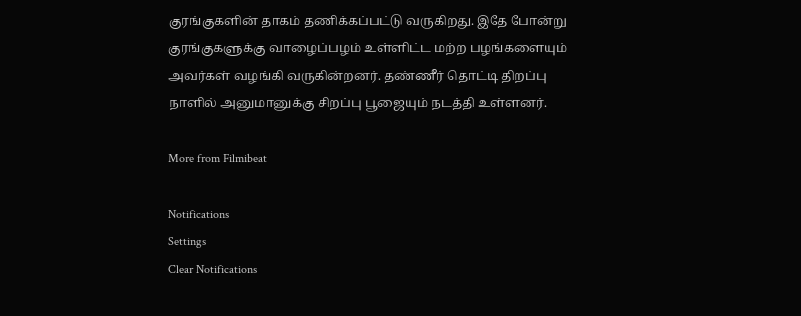குரங்குகளின் தாகம் தணிக்கப்பட்டு வருகிறது. இதே போன்று குரங்குகளுக்கு வாழைப்பழம் உள்ளிட்ட மற்ற பழங்களையும் அவர்கள் வழங்கி வருகின்றனர். தண்ணீர் தொட்டி திறப்பு நாளில் அனுமானுக்கு சிறப்பு பூஜையும் நடத்தி உள்ளனர்.

More from Filmibeat

Notifications
Settings
Clear Notifications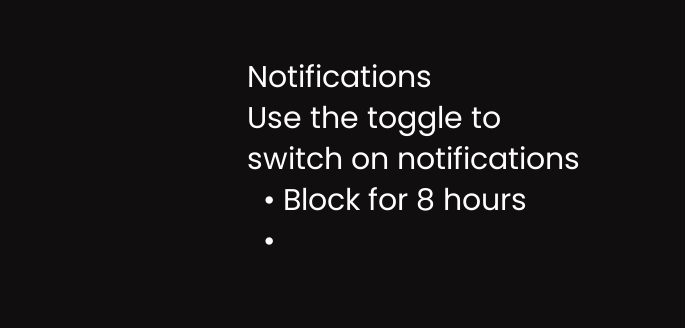Notifications
Use the toggle to switch on notifications
  • Block for 8 hours
  •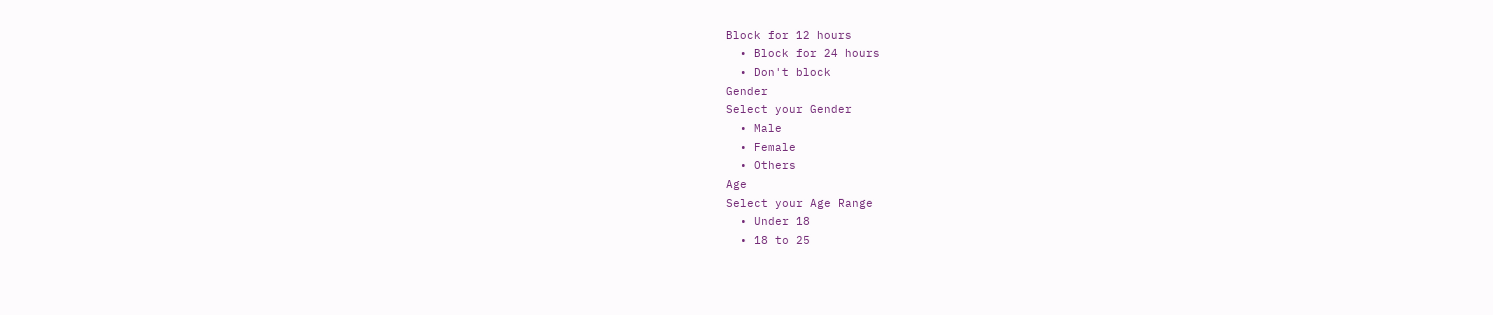Block for 12 hours
  • Block for 24 hours
  • Don't block
Gender
Select your Gender
  • Male
  • Female
  • Others
Age
Select your Age Range
  • Under 18
  • 18 to 25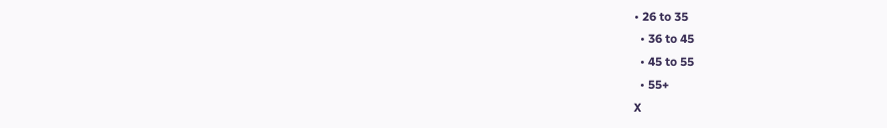• 26 to 35
  • 36 to 45
  • 45 to 55
  • 55+
X